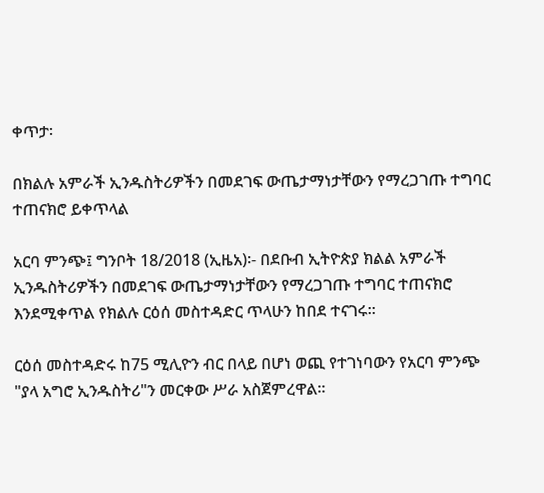ቀጥታ፡

በክልሉ አምራች ኢንዱስትሪዎችን በመደገፍ ውጤታማነታቸውን የማረጋገጡ ተግባር ተጠናክሮ ይቀጥላል

አርባ ምንጭ፤ ግንቦት 18/2018 (ኢዜአ)፡- በደቡብ ኢትዮጵያ ክልል አምራች ኢንዱስትሪዎችን በመደገፍ ውጤታማነታቸውን የማረጋገጡ ተግባር ተጠናክሮ እንደሚቀጥል የክልሉ ርዕሰ መስተዳድር ጥላሁን ከበደ ተናገሩ።

ርዕሰ መስተዳድሩ ከ75 ሚሊዮን ብር በላይ በሆነ ወጪ የተገነባውን የአርባ ምንጭ "ያላ አግሮ ኢንዱስትሪ"ን መርቀው ሥራ አስጀምረዋል።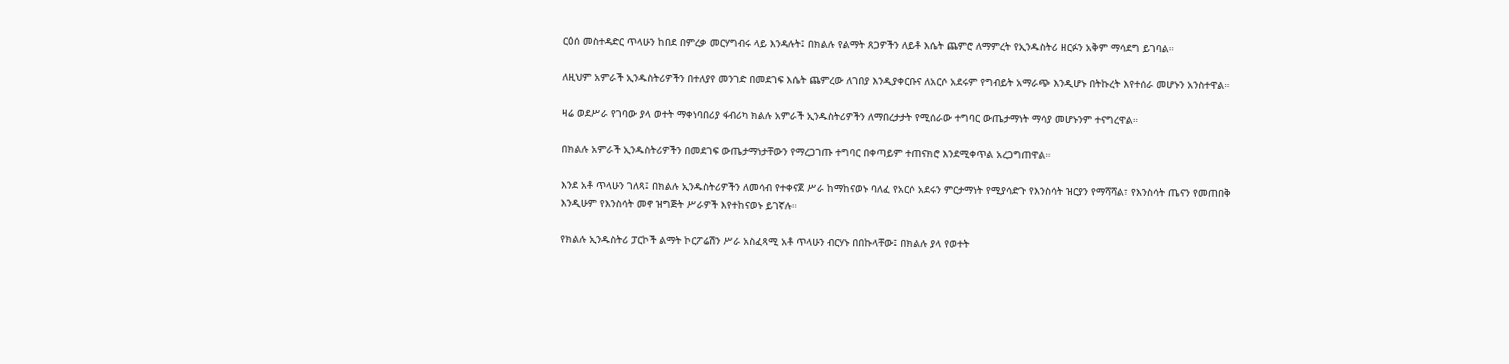ርዕሰ መስተዳድር ጥላሁን ከበደ በምረቃ መርሃግብሩ ላይ እንዳሉት፤ በክልሉ የልማት ጸጋዎችን ለይቶ እሴት ጨምሮ ለማምረት የኢንዱስትሪ ዘርፉን አቅም ማሳደግ ይገባል።

ለዚህም አምራች ኢንዱስትሪዎችን በተለያየ መንገድ በመደገፍ እሴት ጨምረው ለገበያ እንዲያቀርቡና ለአርሶ አደሩም የግብይት አማራጭ እንዲሆኑ በትኩረት እየተሰራ መሆኑን አንስተዋል።

ዛሬ ወደሥራ የገባው ያላ ወተት ማቀነባበሪያ ፋብሪካ ክልሉ አምራች ኢንዱስትሪዎችን ለማበረታታት የሚሰራው ተግባር ውጤታማነት ማሳያ መሆኑንም ተናግረዋል።

በክልሉ አምራች ኢንዱስትሪዎችን በመደገፍ ውጤታማነታቸውን የማረጋገጡ ተግባር በቀጣይም ተጠናክሮ እንደሚቀጥል አረጋግጠዋል።

እንደ አቶ ጥላሁን ገለጻ፤ በክልሉ ኢንዱስትሪዎችን ለመሳብ የተቀናጀ ሥራ ከማከናወኑ ባለፈ የአርሶ አደሩን ምርታማነት የሚያሳድጉ የእንስሳት ዝርያን የማሻሻል፣ የእንስሳት ጤናን የመጠበቅ እንዲሁም የእንስሳት መኖ ዝግጅት ሥራዎች እየተከናወኑ ይገኛሉ።

የክልሉ ኢንዱስትሪ ፓርኮች ልማት ኮርፖሬሽን ሥራ አስፈጻሚ አቶ ጥላሁን ብርሃኑ በበኩላቸው፤ በክልሉ ያላ የወተት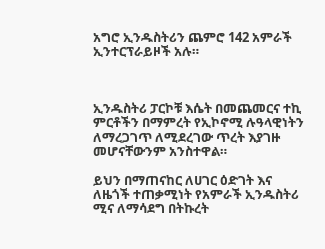አግሮ ኢንዱስትሪን ጨምሮ 142 አምራች ኢንተርፕራይዞች አሉ።



ኢንዱስትሪ ፓርኮቹ እሴት በመጨመርና ተኪ ምርቶችን በማምረት የኢኮኖሚ ሉዓላዊነትን ለማረጋገጥ ለሚደረገው ጥረት እያገዙ መሆናቸውንም አንስተዋል።

ይህን በማጠናከር ለሀገር ዕድገት እና ለዜጎች ተጠቃሚነት የአምራች ኢንዱስትሪ ሚና ለማሳደግ በትኩረት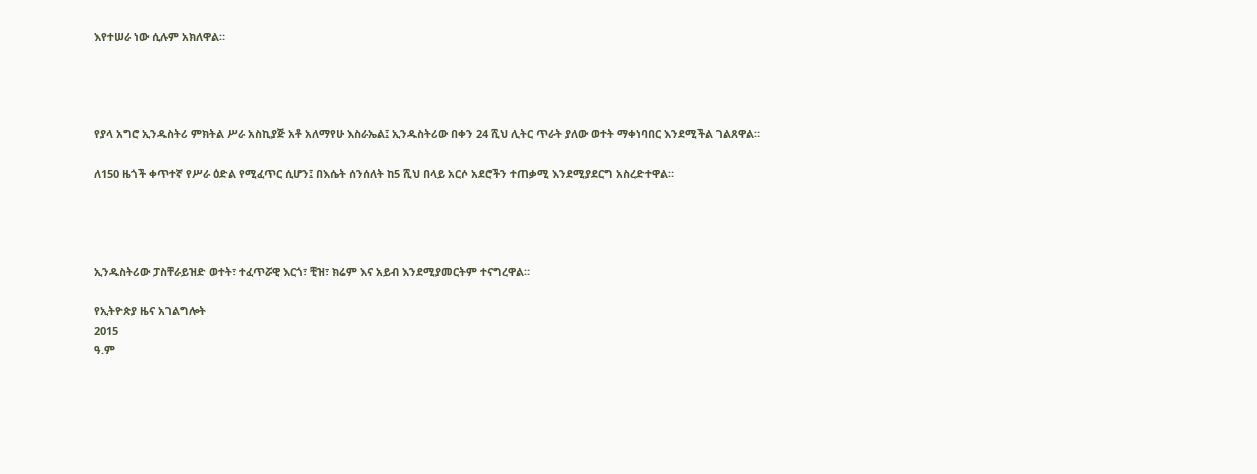እየተሠራ ነው ሲሉም አክለዋል።




የያላ አግሮ ኢንዱስትሪ ምክትል ሥራ አስኪያጅ አቶ አለማየሁ እስራኤል፤ ኢንዱስትሪው በቀን 24 ሺህ ሊትር ጥራት ያለው ወተት ማቀነባበር እንደሚችል ገልጸዋል።

ለ150 ዜጎች ቀጥተኛ የሥራ ዕድል የሚፈጥር ሲሆን፤ በእሴት ሰንሰለት ከ5 ሺህ በላይ አርሶ አደሮችን ተጠቃሚ እንደሚያደርግ አስረድተዋል።




ኢንዱስትሪው ፓስቸራይዝድ ወተት፣ ተፈጥሯዊ እርጎ፣ ቺዝ፣ ክሬም እና አይብ እንደሚያመርትም ተናግረዋል።

የኢትዮጵያ ዜና አገልግሎት
2015
ዓ.ም